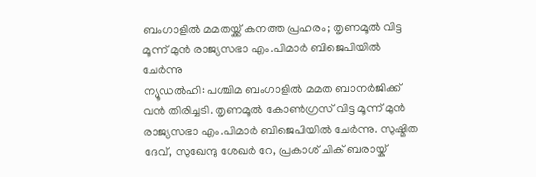ബംഗാളിൽ മമതയ്ക്ക് കനത്ത പ്രഹരം; തൃണമൂൽ വിട്ട മൂന്ന് മുൻ രാജ്യസഭാ എം.പിമാർ ബിജെപിയിൽ ചേർന്നു
ന്യൂഡൽഹി: പശ്ചിമ ബംഗാളിൽ മമത ബാനർജിക്ക് വൻ തിരിച്ചടി. തൃണമൂൽ കോൺഗ്രസ് വിട്ട മൂന്ന് മുൻ രാജ്യസഭാ എം.പിമാർ ബിജെപിയിൽ ചേർന്നു. സുഷ്മിത ദേവ്, സുഖേന്ദു ശേഖർ റേ, പ്രകാശ് ചിക് ബരായ്ക്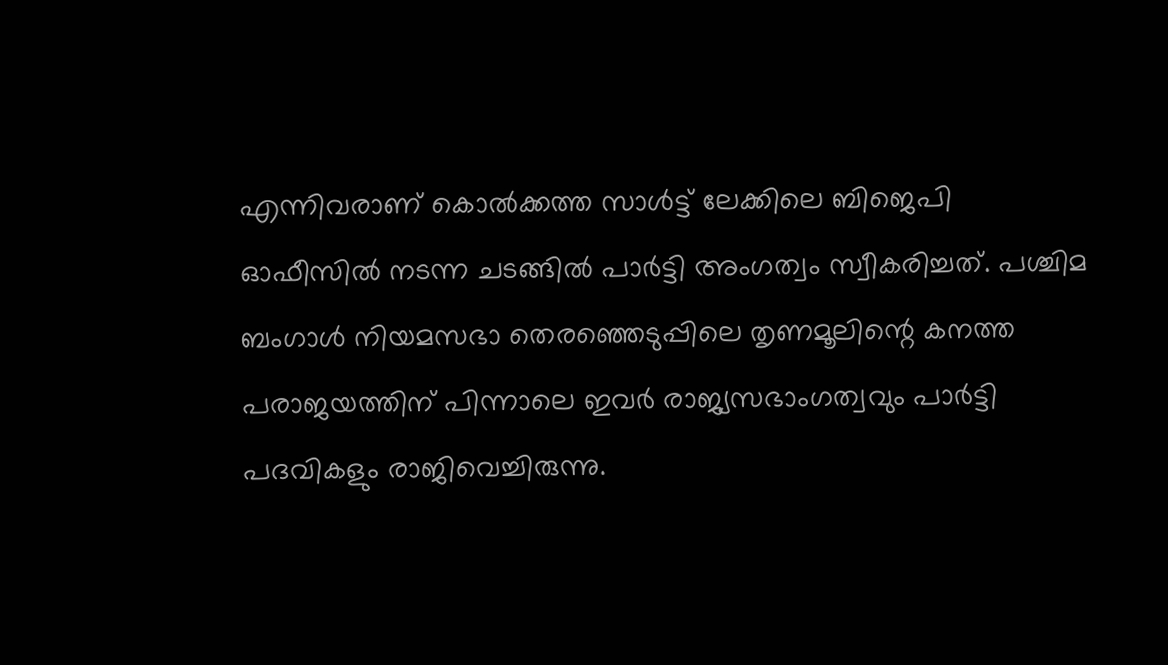എന്നിവരാണ് കൊൽക്കത്ത സാൾട്ട് ലേക്കിലെ ബിജെപി ഓഫീസിൽ നടന്ന ചടങ്ങിൽ പാർട്ടി അംഗത്വം സ്വീകരിച്ചത്. പശ്ചിമ ബംഗാൾ നിയമസഭാ തെരഞ്ഞെടുപ്പിലെ തൃണമൂലിന്റെ കനത്ത പരാജയത്തിന് പിന്നാലെ ഇവർ രാജ്യസഭാംഗത്വവും പാർട്ടി പദവികളും രാജിവെച്ചിരുന്നു.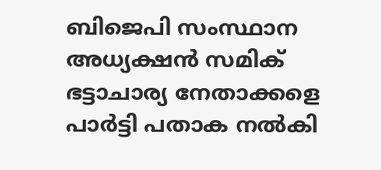ബിജെപി സംസ്ഥാന അധ്യക്ഷൻ സമിക് ഭട്ടാചാര്യ നേതാക്കളെ പാർട്ടി പതാക നൽകി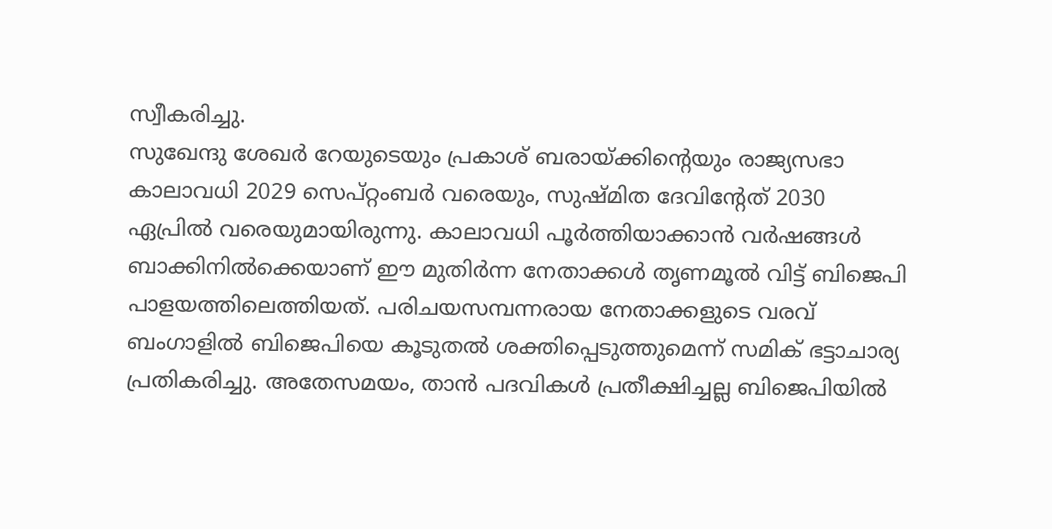സ്വീകരിച്ചു.
സുഖേന്ദു ശേഖർ റേയുടെയും പ്രകാശ് ബരായ്ക്കിന്റെയും രാജ്യസഭാ കാലാവധി 2029 സെപ്റ്റംബർ വരെയും, സുഷ്മിത ദേവിന്റേത് 2030 ഏപ്രിൽ വരെയുമായിരുന്നു. കാലാവധി പൂർത്തിയാക്കാൻ വർഷങ്ങൾ ബാക്കിനിൽക്കെയാണ് ഈ മുതിർന്ന നേതാക്കൾ തൃണമൂൽ വിട്ട് ബിജെപി പാളയത്തിലെത്തിയത്. പരിചയസമ്പന്നരായ നേതാക്കളുടെ വരവ് ബംഗാളിൽ ബിജെപിയെ കൂടുതൽ ശക്തിപ്പെടുത്തുമെന്ന് സമിക് ഭട്ടാചാര്യ പ്രതികരിച്ചു. അതേസമയം, താൻ പദവികൾ പ്രതീക്ഷിച്ചല്ല ബിജെപിയിൽ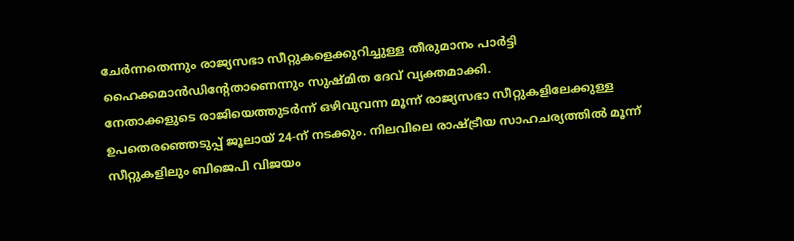ചേർന്നതെന്നും രാജ്യസഭാ സീറ്റുകളെക്കുറിച്ചുള്ള തീരുമാനം പാർട്ടി ഹൈക്കമാൻഡിന്റേതാണെന്നും സുഷ്മിത ദേവ് വ്യക്തമാക്കി.
നേതാക്കളുടെ രാജിയെത്തുടർന്ന് ഒഴിവുവന്ന മൂന്ന് രാജ്യസഭാ സീറ്റുകളിലേക്കുള്ള ഉപതെരഞ്ഞെടുപ്പ് ജൂലായ് 24-ന് നടക്കും. നിലവിലെ രാഷ്ട്രീയ സാഹചര്യത്തിൽ മൂന്ന് സീറ്റുകളിലും ബിജെപി വിജയം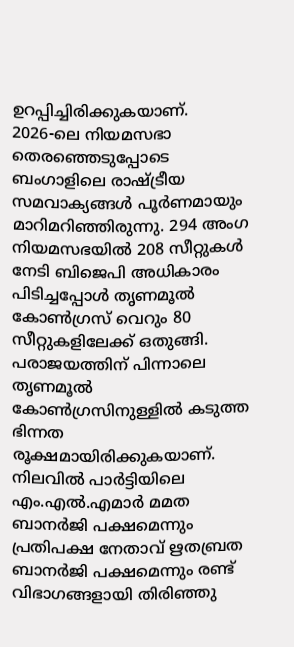ഉറപ്പിച്ചിരിക്കുകയാണ്.
2026-ലെ നിയമസഭാ തെരഞ്ഞെടുപ്പോടെ ബംഗാളിലെ രാഷ്ട്രീയ സമവാക്യങ്ങൾ പൂർണമായും മാറിമറിഞ്ഞിരുന്നു. 294 അംഗ നിയമസഭയിൽ 208 സീറ്റുകൾ നേടി ബിജെപി അധികാരം പിടിച്ചപ്പോൾ തൃണമൂൽ കോൺഗ്രസ് വെറും 80 സീറ്റുകളിലേക്ക് ഒതുങ്ങി. പരാജയത്തിന് പിന്നാലെ തൃണമൂൽ കോൺഗ്രസിനുള്ളിൽ കടുത്ത ഭിന്നത രൂക്ഷമായിരിക്കുകയാണ്.
നിലവിൽ പാർട്ടിയിലെ എം.എൽ.എമാർ മമത ബാനർജി പക്ഷമെന്നും പ്രതിപക്ഷ നേതാവ് ഋതബ്രത ബാനർജി പക്ഷമെന്നും രണ്ട് വിഭാഗങ്ങളായി തിരിഞ്ഞു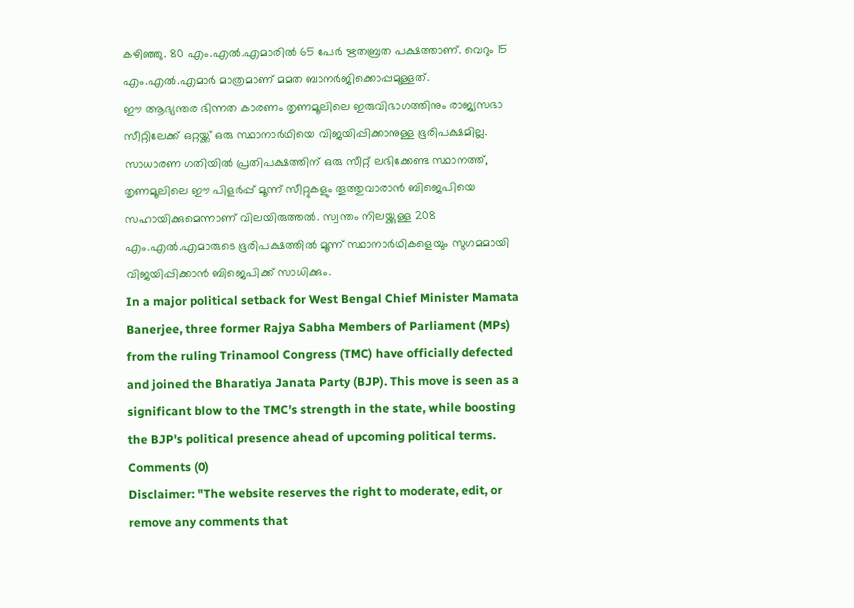കഴിഞ്ഞു. 80 എം.എൽ.എമാരിൽ 65 പേർ ഋതബ്രത പക്ഷത്താണ്. വെറും 15 എം.എൽ.എമാർ മാത്രമാണ് മമത ബാനർജിക്കൊപ്പമുള്ളത്.
ഈ ആഭ്യന്തര ഭിന്നത കാരണം തൃണമൂലിലെ ഇരുവിഭാഗത്തിനും രാജ്യസഭാ സീറ്റിലേക്ക് ഒറ്റയ്ക്ക് ഒരു സ്ഥാനാർഥിയെ വിജയിപ്പിക്കാനുള്ള ഭൂരിപക്ഷമില്ല. സാധാരണ ഗതിയിൽ പ്രതിപക്ഷത്തിന് ഒരു സീറ്റ് ലഭിക്കേണ്ട സ്ഥാനത്ത്, തൃണമൂലിലെ ഈ പിളർപ്പ് മൂന്ന് സീറ്റുകളും തൂത്തുവാരാൻ ബിജെപിയെ സഹായിക്കുമെന്നാണ് വിലയിരുത്തൽ. സ്വന്തം നിലയ്ക്കുള്ള 208 എം.എൽ.എമാരുടെ ഭൂരിപക്ഷത്തിൽ മൂന്ന് സ്ഥാനാർഥികളെയും സുഗമമായി വിജയിപ്പിക്കാൻ ബിജെപിക്ക് സാധിക്കും.
In a major political setback for West Bengal Chief Minister Mamata Banerjee, three former Rajya Sabha Members of Parliament (MPs) from the ruling Trinamool Congress (TMC) have officially defected and joined the Bharatiya Janata Party (BJP). This move is seen as a significant blow to the TMC's strength in the state, while boosting the BJP's political presence ahead of upcoming political terms.
Comments (0)
Disclaimer: "The website reserves the right to moderate, edit, or remove any comments that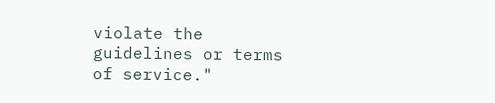violate the guidelines or terms of service."